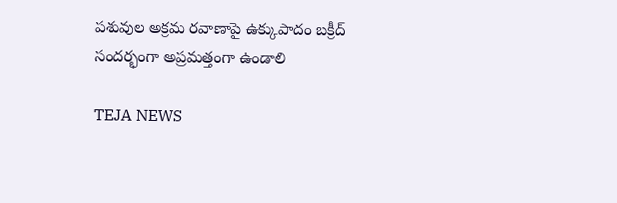పశువుల అక్రమ రవాణాపై ఉక్కుపాదం బక్రీద్ సందర్భంగా అప్రమత్తంగా ఉండాలి

TEJA NEWS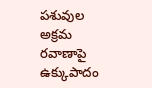పశువుల అక్రమ రవాణాపై ఉక్కుపాదం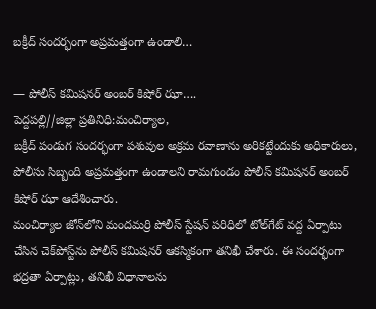బక్రీద్ సందర్భంగా అప్రమత్తంగా ఉండాలి…

— పోలీస్ కమిషనర్ అంబర్ కిషోర్ ఝా….
పెద్దపల్లి//జిల్లా ప్రతినిధి:మంచిర్యాల,
బక్రీద్ పండుగ సందర్భంగా పశువుల అక్రమ రవాణాను అరికట్టేందుకు అధికారులు, పోలీసు సిబ్బంది అప్రమత్తంగా ఉండాలని రామగుండం పోలీస్ కమిషనర్ అంబర్ కిషోర్ ఝా ఆదేశించారు.
మంచిర్యాల జోన్‌లోని మందమర్రి పోలీస్ స్టేషన్ పరిధిలో టోల్‌గేట్ వద్ద ఏర్పాటు చేసిన చెక్‌పోస్ట్‌ను పోలీస్ కమిషనర్ ఆకస్మికంగా తనిఖీ చేశారు. ఈ సందర్భంగా భద్రతా ఏర్పాట్లు, తనిఖీ విధానాలను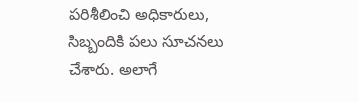పరిశీలించి అధికారులు, సిబ్బందికి పలు సూచనలు చేశారు. అలాగే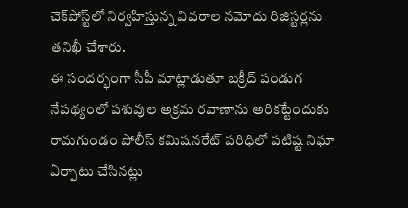చెక్‌పోస్ట్‌లో నిర్వహిస్తున్న వివరాల నమోదు రిజిస్టర్లను తనిఖీ చేశారు.
ఈ సందర్భంగా సీపీ మాట్లాడుతూ బక్రీద్ పండుగ నేపథ్యంలో పశువుల అక్రమ రవాణాను అరికట్టేందుకు రామగుండం పోలీస్ కమిషనరేట్ పరిధిలో పటిష్ట నిఘా ఏర్పాటు చేసినట్లు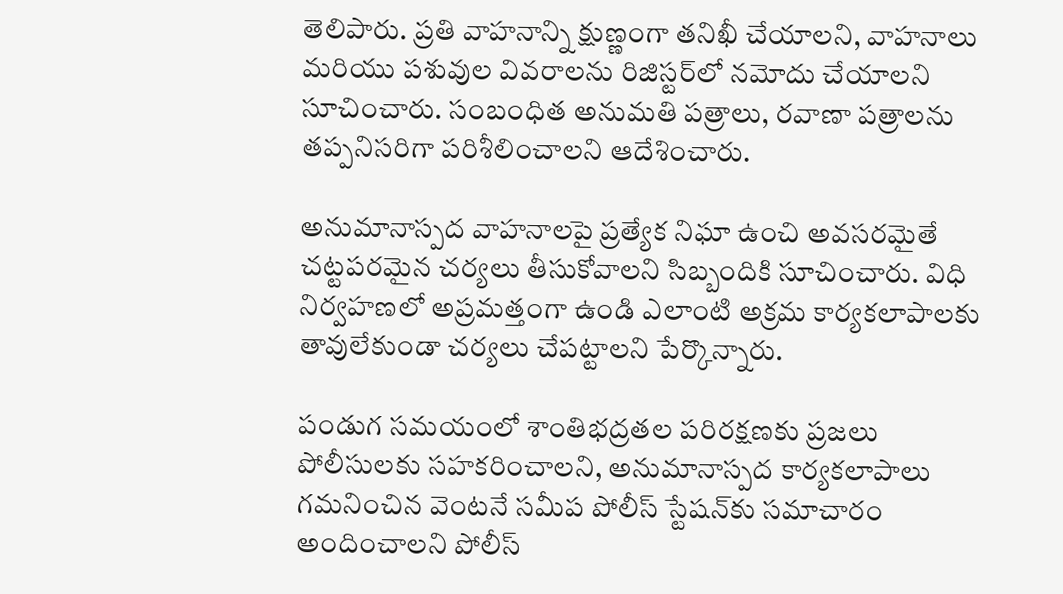తెలిపారు. ప్రతి వాహనాన్ని క్షుణ్ణంగా తనిఖీ చేయాలని, వాహనాలు మరియు పశువుల వివరాలను రిజిస్టర్‌లో నమోదు చేయాలని సూచించారు. సంబంధిత అనుమతి పత్రాలు, రవాణా పత్రాలను తప్పనిసరిగా పరిశీలించాలని ఆదేశించారు.

అనుమానాస్పద వాహనాలపై ప్రత్యేక నిఘా ఉంచి అవసరమైతే చట్టపరమైన చర్యలు తీసుకోవాలని సిబ్బందికి సూచించారు. విధి నిర్వహణలో అప్రమత్తంగా ఉండి ఎలాంటి అక్రమ కార్యకలాపాలకు తావులేకుండా చర్యలు చేపట్టాలని పేర్కొన్నారు.

పండుగ సమయంలో శాంతిభద్రతల పరిరక్షణకు ప్రజలు పోలీసులకు సహకరించాలని, అనుమానాస్పద కార్యకలాపాలు గమనించిన వెంటనే సమీప పోలీస్ స్టేషన్‌కు సమాచారం అందించాలని పోలీస్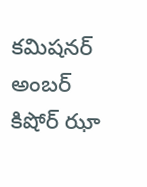కమిషనర్ అంబర్ కిషోర్ ఝా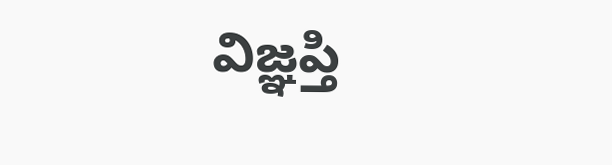విజ్ఞప్తి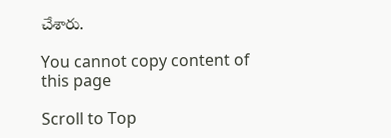చేశారు.

You cannot copy content of this page

Scroll to Top